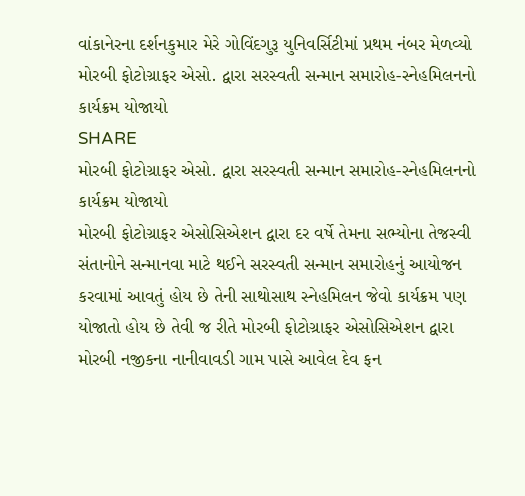વાંકાનેરના દર્શનકુમાર મેરે ગોવિંદગુરૂ યુનિવર્સિટીમાં પ્રથમ નંબર મેળવ્યો
મોરબી ફોટોગ્રાફર એસો. દ્વારા સરસ્વતી સન્માન સમારોહ-સ્નેહમિલનનો કાર્યક્રમ યોજાયો
SHARE
મોરબી ફોટોગ્રાફર એસો. દ્વારા સરસ્વતી સન્માન સમારોહ-સ્નેહમિલનનો કાર્યક્રમ યોજાયો
મોરબી ફોટોગ્રાફર એસોસિએશન દ્વારા દર વર્ષે તેમના સભ્યોના તેજસ્વી સંતાનોને સન્માનવા માટે થઈને સરસ્વતી સન્માન સમારોહનું આયોજન કરવામાં આવતું હોય છે તેની સાથોસાથ સ્નેહમિલન જેવો કાર્યક્રમ પણ યોજાતો હોય છે તેવી જ રીતે મોરબી ફોટોગ્રાફર એસોસિએશન દ્વારા મોરબી નજીકના નાનીવાવડી ગામ પાસે આવેલ દેવ ફન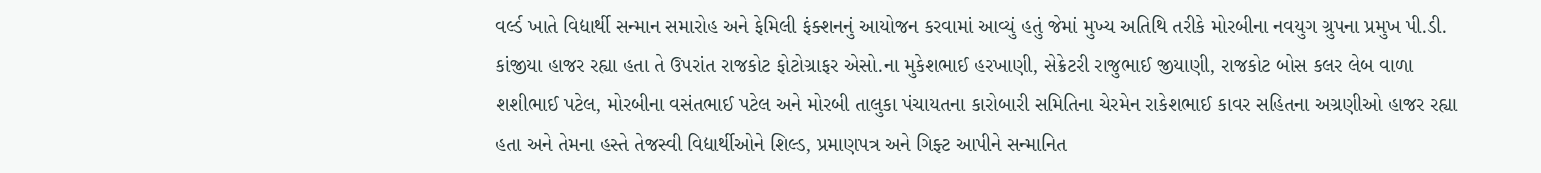વર્લ્ડ ખાતે વિદ્યાર્થી સન્માન સમારોહ અને ફેમિલી ફંક્શનનું આયોજન કરવામાં આવ્યું હતું જેમાં મુખ્ય અતિથિ તરીકે મોરબીના નવયુગ ગ્રુપના પ્રમુખ પી.ડી. કાંજીયા હાજર રહ્યા હતા તે ઉપરાંત રાજકોટ ફોટોગ્રાફર એસો.ના મુકેશભાઈ હરખાણી, સેક્રેટરી રાજુભાઈ જીયાણી, રાજકોટ બોસ કલર લેબ વાળા શશીભાઈ પટેલ, મોરબીના વસંતભાઈ પટેલ અને મોરબી તાલુકા પંચાયતના કારોબારી સમિતિના ચેરમેન રાકેશભાઈ કાવર સહિતના અગ્રણીઓ હાજર રહ્યા હતા અને તેમના હસ્તે તેજસ્વી વિદ્યાર્થીઓને શિલ્ડ, પ્રમાણપત્ર અને ગિફ્ટ આપીને સન્માનિત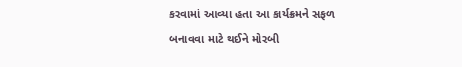કરવામાં આવ્યા હતા આ કાર્યક્રમને સફળ બનાવવા માટે થઈને મોરબી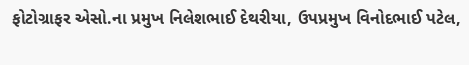ફોટોગ્રાફર એસો.ના પ્રમુખ નિલેશભાઈ દેથરીયા, ઉપપ્રમુખ વિનોદભાઈ પટેલ,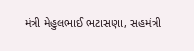મંત્રી મેહુલભાઈ ભટાસણા, સહમંત્રી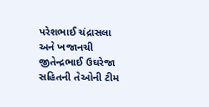પરેશભાઈ ચંદ્રાસલા અને ખજાનચી જીતેન્દ્રભાઈ ઉઘરેજા સહિતની તેઓની ટીમ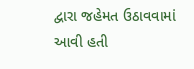દ્વારા જહેમત ઉઠાવવામાં આવી હતી